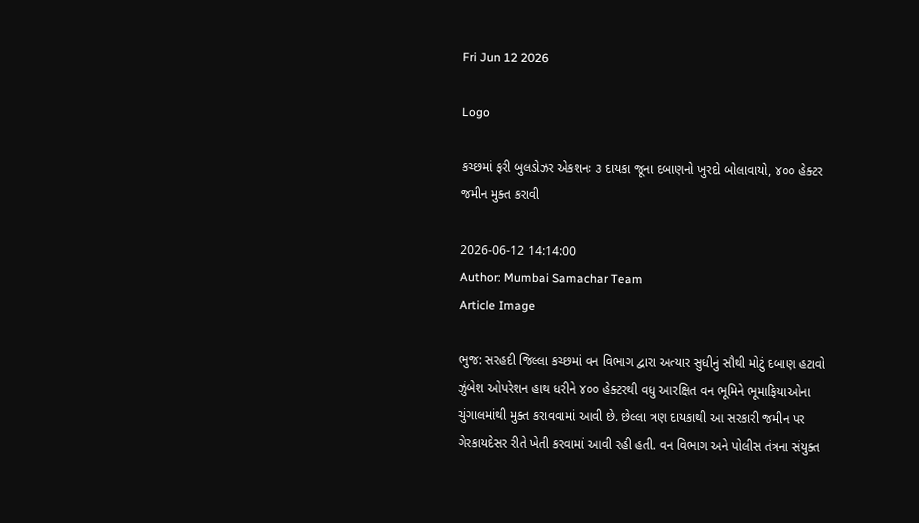Fri Jun 12 2026

Logo

કચ્છમાં ફરી બુલડોઝર એકશનઃ ૩ દાયકા જૂના દબાણનો ખુરદો બોલાવાયો, ૪૦૦ હેક્ટર જમીન મુક્ત કરાવી

2026-06-12 14:14:00
Author: Mumbai Samachar Team
Article Image

ભુજ: સરહદી જિલ્લા કચ્છમાં વન વિભાગ દ્વારા અત્યાર સુધીનું સૌથી મોટું દબાણ હટાવો ઝુંબેશ ઓપરેશન હાથ ધરીને ૪૦૦ હેક્ટરથી વધુ આરક્ષિત વન ભૂમિને ભૂમાફિયાઓના ચુંગાલમાંથી મુક્ત કરાવવામાં આવી છે. છેલ્લા ત્રણ દાયકાથી આ સરકારી જમીન પર ગેરકાયદેસર રીતે ખેતી કરવામાં આવી રહી હતી. વન વિભાગ અને પોલીસ તંત્રના સંયુક્ત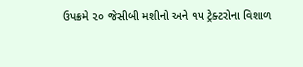ઉપક્રમે ૨૦ જેસીબી મશીનો અને ૧૫ ટ્રેક્ટરોના વિશાળ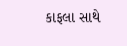કાફલા સાથે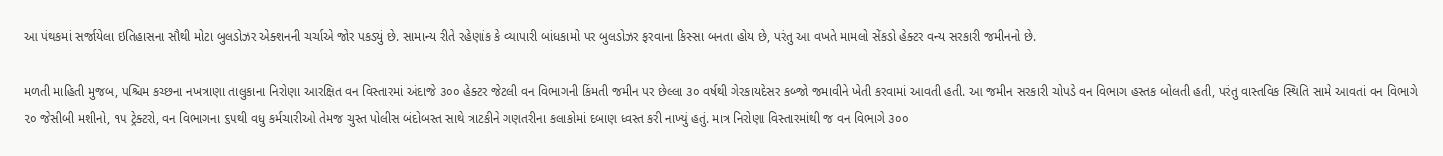આ પંથકમાં સર્જાયેલા ઇતિહાસના સૌથી મોટા બુલડોઝર એક્શનની ચર્ચાએ જોર પકડ્યું છે. સામાન્ય રીતે રહેણાંક કે વ્યાપારી બાંધકામો પર બુલડોઝર ફરવાના કિસ્સા બનતા હોય છે, પરંતુ આ વખતે મામલો સેંકડો હેક્ટર વન્ય સરકારી જમીનનો છે.

મળતી માહિતી મુજબ, પશ્ચિમ કચ્છના નખત્રાણા તાલુકાના નિરોણા આરક્ષિત વન વિસ્તારમાં અંદાજે ૩૦૦ હેક્ટર જેટલી વન વિભાગની કિંમતી જમીન પર છેલ્લા ૩૦ વર્ષથી ગેરકાયદેસર કબ્જો જમાવીને ખેતી કરવામાં આવતી હતી. આ જમીન સરકારી ચોપડે વન વિભાગ હસ્તક બોલતી હતી, પરંતુ વાસ્તવિક સ્થિતિ સામે આવતાં વન વિભાગે  ૨૦ જેસીબી મશીનો, ૧૫ ટ્રેક્ટરો, વન વિભાગના ૬૫થી વધુ કર્મચારીઓ તેમજ ચુસ્ત પોલીસ બંદોબસ્ત સાથે ત્રાટકીને ગણતરીના કલાકોમાં દબાણ ધ્વસ્ત કરી નાખ્યું હતું. માત્ર નિરોણા વિસ્તારમાંથી જ વન વિભાગે ૩૦૦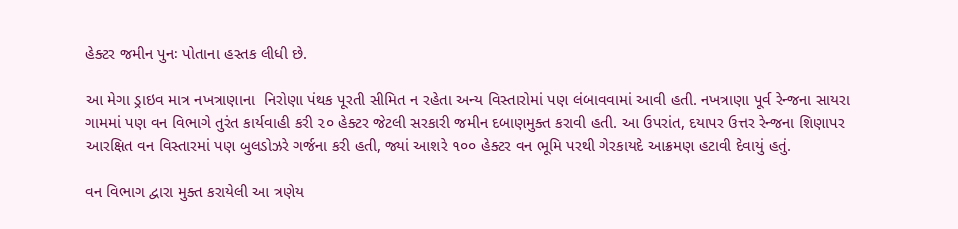હેક્ટર જમીન પુનઃ પોતાના હસ્તક લીધી છે.

આ મેગા ડ્રાઇવ માત્ર નખત્રાણાના  નિરોણા પંથક પૂરતી સીમિત ન રહેતા અન્ય વિસ્તારોમાં પણ લંબાવવામાં આવી હતી. નખત્રાણા પૂર્વ રેન્જના સાયરા ગામમાં પણ વન વિભાગે તુરંત કાર્યવાહી કરી ૨૦ હેક્ટર જેટલી સરકારી જમીન દબાણમુક્ત કરાવી હતી. આ ઉપરાંત, દયાપર ઉત્તર રેન્જના શિણાપર આરક્ષિત વન વિસ્તારમાં પણ બુલડોઝરે ગર્જના કરી હતી, જ્યાં આશરે ૧૦૦ હેક્ટર વન ભૂમિ પરથી ગેરકાયદે આક્રમણ હટાવી દેવાયું હતું.

વન વિભાગ દ્વારા મુક્ત કરાયેલી આ ત્રણેય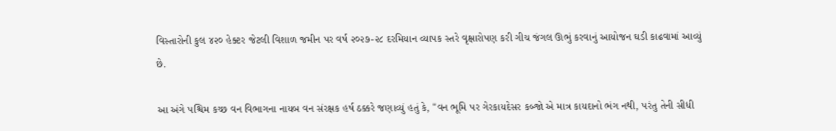વિસ્તારોની કુલ ૪૨૦ હેક્ટર જેટલી વિશાળ જમીન પર વર્ષ ૨૦૨૭-૨૮ દરમિયાન વ્યાપક સ્તરે વૃક્ષારોપણ કરી ગીચ જંગલ ઊભું કરવાનું આયોજન ઘડી કાઢવામાં આવ્યું છે.

આ અંગે પશ્ચિમ કચ્છ વન વિભાગના નાયબ વન સંરક્ષક હર્ષ ઠક્કરે જણાવ્યું હતું કે, "વન ભૂમિ પર ગેરકાયદેસર કબ્જો એ માત્ર કાયદાનો ભંગ નથી, પરંતુ તેની સીધી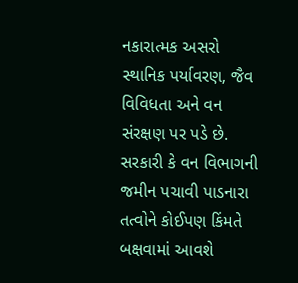નકારાત્મક અસરો સ્થાનિક પર્યાવરણ, જૈવ વિવિધતા અને વન સંરક્ષણ પર પડે છે. સરકારી કે વન વિભાગની જમીન પચાવી પાડનારા તત્વોને કોઈપણ કિંમતે બક્ષવામાં આવશે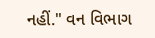નહીં." વન વિભાગ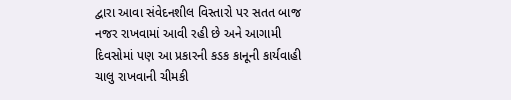દ્વારા આવા સંવેદનશીલ વિસ્તારો પર સતત બાજ નજર રાખવામાં આવી રહી છે અને આગામી દિવસોમાં પણ આ પ્રકારની કડક કાનૂની કાર્યવાહી ચાલુ રાખવાની ચીમકી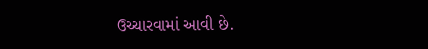ઉચ્ચારવામાં આવી છે.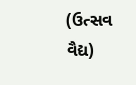(ઉત્સવ વૈદ્ય)